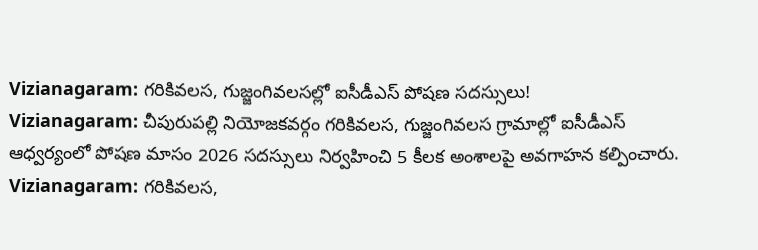Vizianagaram: గరికివలస, గుజ్జంగివలసల్లో ఐసీడీఎస్ పోషణ సదస్సులు!
Vizianagaram: చీపురుపల్లి నియోజకవర్గం గరికివలస, గుజ్జంగివలస గ్రామాల్లో ఐసీడీఎస్ ఆధ్వర్యంలో పోషణ మాసం 2026 సదస్సులు నిర్వహించి 5 కీలక అంశాలపై అవగాహన కల్పించారు.
Vizianagaram: గరికివలస,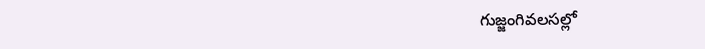గుజ్జంగివలసల్లో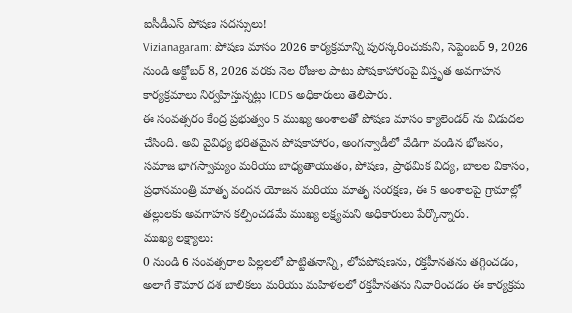ఐసీడీఎస్ పోషణ సదస్సులు!
Vizianagaram: పోషణ మాసం 2026 కార్యక్రమాన్ని పురస్కరించుకుని, సెప్టెంబర్ 9, 2026 నుండి అక్టోబర్ 8, 2026 వరకు నెల రోజుల పాటు పోషకాహారంపై విస్తృత అవగాహన కార్యక్రమాలు నిర్వహిస్తున్నట్లు ICDS అధికారులు తెలిపారు.
ఈ సంవత్సరం కేంద్ర ప్రభుత్వం 5 ముఖ్య అంశాలతో పోషణ మాసం క్యాలెండర్ ను విడుదల చేసింది. అవి వైవిధ్య భరితమైన పోషకాహారం, అంగన్వాడీలో వేడిగా వండిన భోజనం, సమాజ భాగస్వామ్యం మరియు బాధ్యతాయుతం, పోషణ, ప్రాథమిక విద్య, బాలల వికాసం, ప్రధానమంత్రి మాతృ వందన యోజన మరియు మాతృ సంరక్షణ, ఈ 5 అంశాలపై గ్రామాల్లో తల్లులకు అవగాహన కల్పించడమే ముఖ్య లక్ష్యమని అధికారులు పేర్కొన్నారు.
ముఖ్య లక్ష్యాలు:
0 నుండి 6 సంవత్సరాల పిల్లలలో పొట్టితనాన్ని, లోపపోషణను, రక్తహీనతను తగ్గించడం, అలాగే కౌమార దశ బాలికలు మరియు మహిళలలో రక్తహీనతను నివారించడం ఈ కార్యక్రమ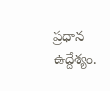ప్రధాన ఉద్దేశ్యం.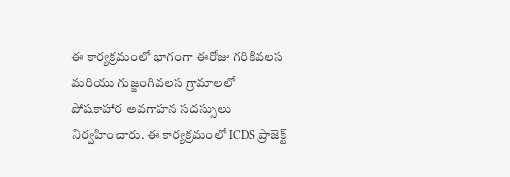ఈ కార్యక్రమంలో భాగంగా ఈరోజు గరికివలస మరియు గుజ్జంగివలస గ్రామాలలో పోషకాహార అవగాహన సదస్సులు నిర్వహించారు. ఈ కార్యక్రమంలో ICDS ప్రాజెక్ట్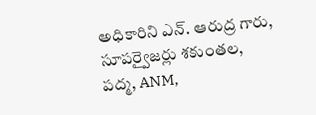అధికారిని ఎన్. ఆరుద్ర గారు, సూపర్వైజర్లు శకుంతల, పద్మ, ANM,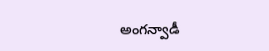అంగన్వాడీ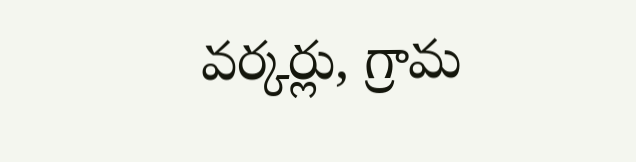వర్కర్లు, గ్రామ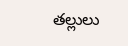తల్లులు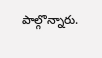పాల్గొన్నారు.